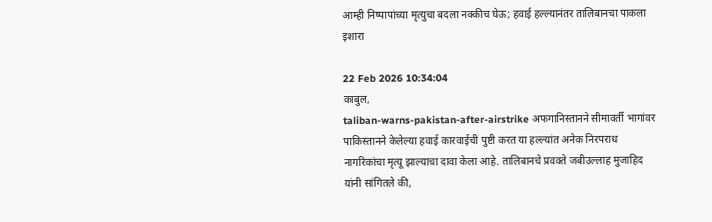आम्ही निष्पापांच्या मृत्युचा बदला नक्कीच घेऊ; हवाई हल्ल्यानंतर तालिबानचा पाकला इशारा

22 Feb 2026 10:34:04
काबुल,
taliban-warns-pakistan-after-airstrike अफगानिस्तानने सीमावर्ती भागांवर पाकिस्तानने केलेल्या हवाई कारवाईची पुष्टी करत या हल्ल्यांत अनेक निरपराध नागरिकांचा मृत्यू झाल्याचा दावा केला आहे. तालिबानचे प्रवक्ते जबीउल्लाह मुजाहिद यांनी सांगितले की,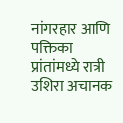नांगरहार आणि पक्तिका प्रांतांमध्ये रात्री उशिरा अचानक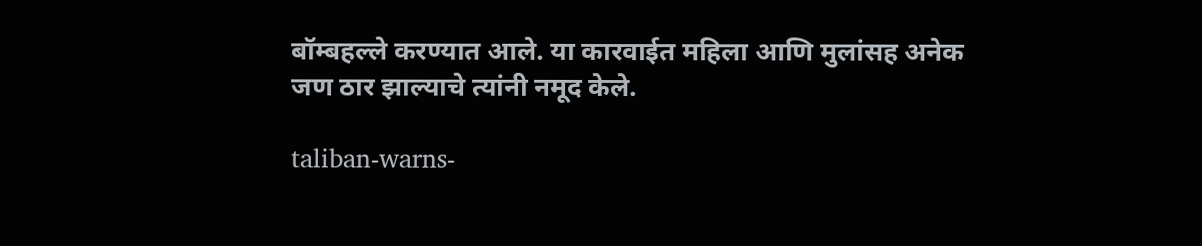बॉम्बहल्ले करण्यात आले. या कारवाईत महिला आणि मुलांसह अनेक जण ठार झाल्याचे त्यांनी नमूद केले.

taliban-warns-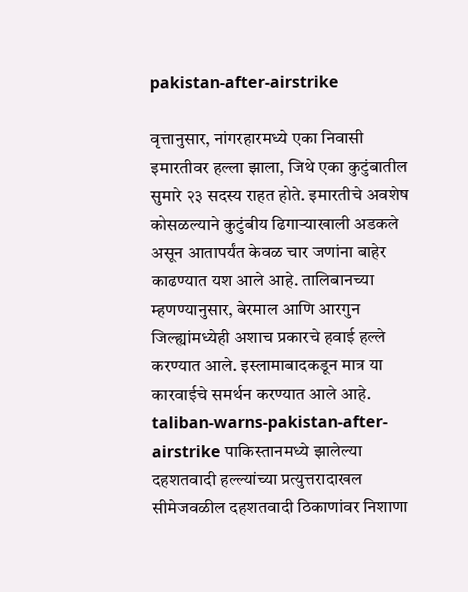pakistan-after-airstrike

वृत्तानुसार, नांगरहारमध्ये एका निवासी इमारतीवर हल्ला झाला, जिथे एका कुटुंबातील सुमारे २३ सदस्य राहत होते. इमारतीचे अवशेष कोसळल्याने कुटुंबीय ढिगाऱ्याखाली अडकले असून आतापर्यंत केवळ चार जणांना बाहेर काढण्यात यश आले आहे. तालिबानच्या म्हणण्यानुसार, बेरमाल आणि आरगुन जिल्ह्यांमध्येही अशाच प्रकारचे हवाई हल्ले करण्यात आले. इस्लामाबादकडून मात्र या कारवाईचे समर्थन करण्यात आले आहे. taliban-warns-pakistan-after-airstrike पाकिस्तानमध्ये झालेल्या दहशतवादी हल्ल्यांच्या प्रत्युत्तरादाखल सीमेजवळील दहशतवादी ठिकाणांवर निशाणा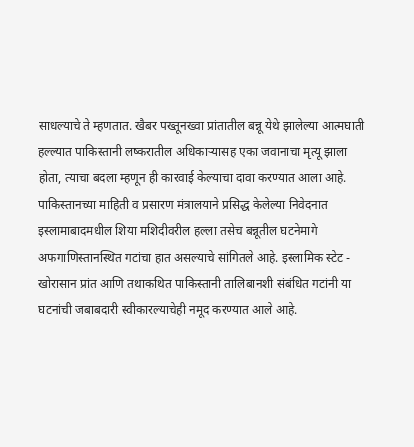साधल्याचे ते म्हणतात. खैबर पख्तूनख्वा प्रांतातील बन्नू येथे झालेल्या आत्मघाती हल्ल्यात पाकिस्तानी लष्करातील अधिकाऱ्यासह एका जवानाचा मृत्यू झाला होता, त्याचा बदला म्हणून ही कारवाई केल्याचा दावा करण्यात आला आहे.
पाकिस्तानच्या माहिती व प्रसारण मंत्रालयाने प्रसिद्ध केलेल्या निवेदनात इस्लामाबादमधील शिया मशिदीवरील हल्ला तसेच बन्नूतील घटनेमागे अफगाणिस्तानस्थित गटांचा हात असल्याचे सांगितले आहे. इस्लामिक स्टेट - खोरासान प्रांत आणि तथाकथित पाकिस्तानी तालिबानशी संबंधित गटांनी या घटनांची जबाबदारी स्वीकारल्याचेही नमूद करण्यात आले आहे.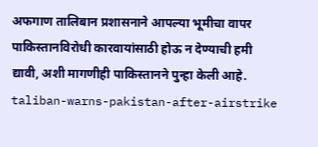अफगाण तालिबान प्रशासनाने आपल्या भूमीचा वापर पाकिस्तानविरोधी कारवायांसाठी होऊ न देण्याची हमी द्यावी, अशी मागणीही पाकिस्तानने पुन्हा केली आहे. taliban-warns-pakistan-after-airstrike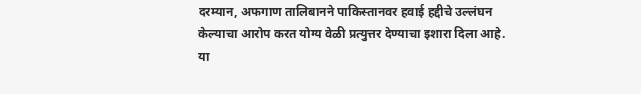दरम्यान, अफगाण तालिबानने पाकिस्तानवर हवाई हद्दीचे उल्लंघन केल्याचा आरोप करत योग्य वेळी प्रत्युत्तर देण्याचा इशारा दिला आहे. या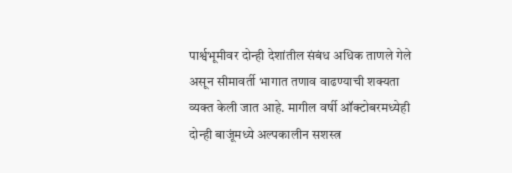पार्श्वभूमीवर दोन्ही देशांतील संबंध अधिक ताणले गेले असून सीमावर्ती भागात तणाव वाढण्याची शक्यता व्यक्त केली जात आहे. मागील वर्षी ऑक्टोबरमध्येही दोन्ही बाजूंमध्ये अल्पकालीन सशस्त्र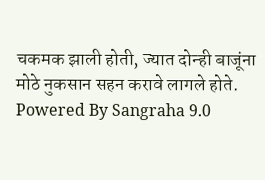चकमक झाली होती, ज्यात दोन्ही बाजूंना मोठे नुकसान सहन करावे लागले होते.
Powered By Sangraha 9.0